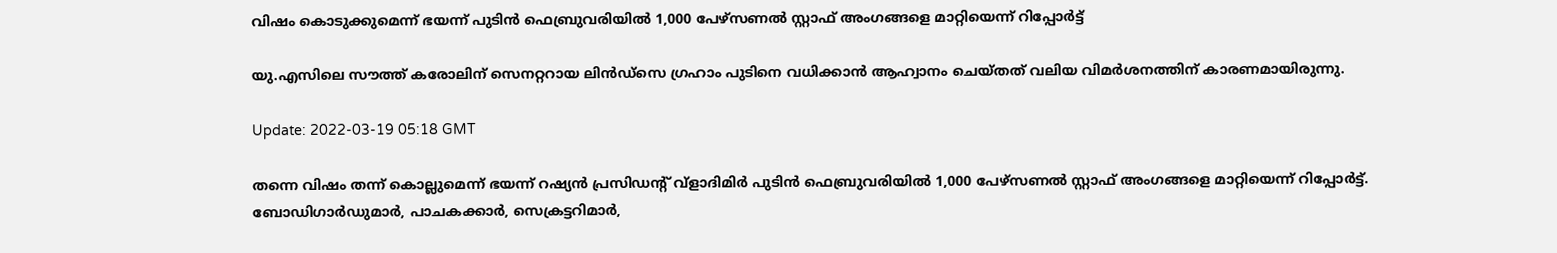വിഷം കൊടുക്കുമെന്ന് ഭയന്ന് പുടിൻ ഫെബ്രുവരിയിൽ 1,000 പേഴ്‌സണൽ സ്റ്റാഫ് അംഗങ്ങളെ മാറ്റിയെന്ന് റിപ്പോർട്ട്

യു.എസിലെ സൗത്ത് കരോലിന് സെനറ്ററായ ലിൻഡ്‌സെ ഗ്രഹാം പുടിനെ വധിക്കാൻ ആഹ്വാനം ചെയ്തത് വലിയ വിമർശനത്തിന് കാരണമായിരുന്നു.

Update: 2022-03-19 05:18 GMT

തന്നെ വിഷം തന്ന് കൊല്ലുമെന്ന് ഭയന്ന് റഷ്യൻ പ്രസിഡന്റ് വ്‌ളാദിമിർ പുടിൻ ഫെബ്രുവരിയിൽ 1,000 പേഴ്‌സണൽ സ്റ്റാഫ് അംഗങ്ങളെ മാറ്റിയെന്ന് റിപ്പോർട്ട്. ബോഡിഗാർഡുമാർ, പാചകക്കാർ, സെക്രട്ടറിമാർ,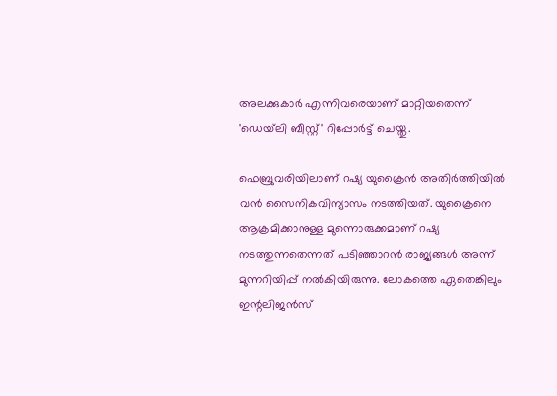അലക്കുകാർ എന്നിവരെയാണ് മാറ്റിയതെന്ന് 'ഡെയ്‌ലി ബീസ്റ്റ്' റിപ്പോർട്ട് ചെയ്തു.

ഫെബ്രുവരിയിലാണ് റഷ്യ യുക്രൈൻ അതിർത്തിയിൽ വൻ സൈനികവിന്യാസം നടത്തിയത്. യുക്രൈനെ ആക്രമിക്കാനുള്ള മുന്നൊരുക്കമാണ് റഷ്യ നടത്തുന്നതെന്നത് പടിഞ്ഞാറൻ രാജ്യങ്ങൾ അന്ന് മുന്നറിയിപ്പ് നൽകിയിരുന്നു. ലോകത്തെ ഏതെങ്കിലും ഇന്റലിജൻസ്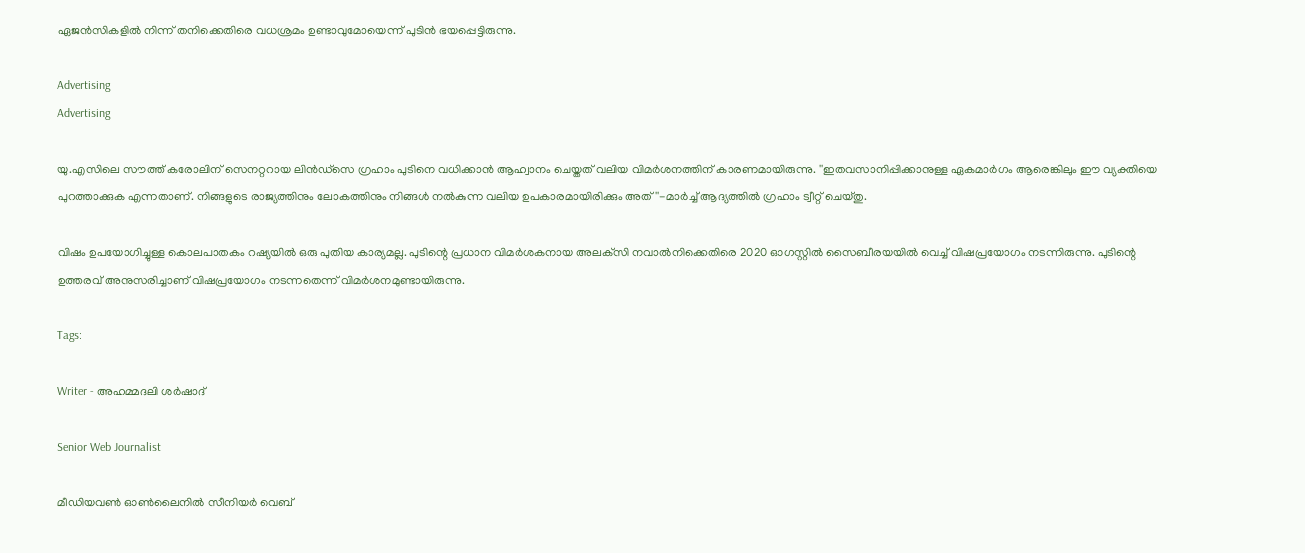ഏജൻസികളിൽ നിന്ന് തനിക്കെതിരെ വധശ്രമം ഉണ്ടാവുമോയെന്ന് പുടിൻ ഭയപ്പെട്ടിരുന്നു.

Advertising
Advertising

യു.എസിലെ സൗത്ത് കരോലിന് സെനറ്ററായ ലിൻഡ്‌സെ ഗ്രഹാം പുടിനെ വധിക്കാൻ ആഹ്വാനം ചെയ്തത് വലിയ വിമർശനത്തിന് കാരണമായിരുന്നു. ''ഇതവസാനിപ്പിക്കാനുള്ള ഏകമാർഗം ആരെങ്കിലും ഈ വ്യക്തിയെ പുറത്താക്കുക എന്നതാണ്. നിങ്ങളുടെ രാജ്യത്തിനും ലോകത്തിനും നിങ്ങൾ നൽകുന്ന വലിയ ഉപകാരമായിരിക്കും അത്''-മാർച്ച് ആദ്യത്തിൽ ഗ്രഹാം ട്വീറ്റ് ചെയ്തു.

വിഷം ഉപയോഗിച്ചുള്ള കൊലപാതകം റഷ്യയിൽ ഒരു പുതിയ കാര്യമല്ല. പുടിന്റെ പ്രധാന വിമർശകനായ അലക്‌സി നവാൽനിക്കെതിരെ 2020 ഓഗസ്റ്റിൽ സൈബീരയയിൽ വെച്ച് വിഷപ്രയോഗം നടന്നിരുന്നു. പുടിന്റെ ഉത്തരവ് അനുസരിച്ചാണ് വിഷപ്രയോഗം നടന്നതെന്ന് വിമർശനമുണ്ടായിരുന്നു.

Tags:

Writer - അഹമ്മദലി ശര്‍ഷാദ്

Senior Web Journalist

മീഡിയവൺ ഓൺലൈനിൽ സീനിയർ വെബ്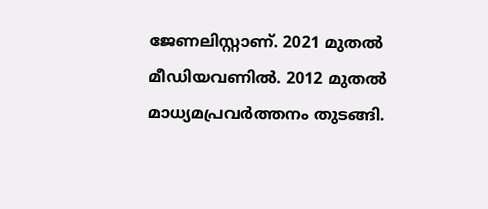ജേണലിസ്റ്റാണ്. 2021 മുതൽ മീഡിയവണിൽ. 2012 മുതൽ മാധ്യമപ്രവർത്തനം തുടങ്ങി.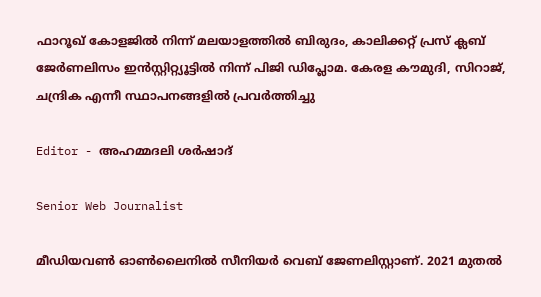ഫാറൂഖ് കോളജിൽ നിന്ന് മലയാളത്തിൽ ബിരുദം, കാലിക്കറ്റ് പ്രസ് ക്ലബ് ജേർണലിസം ഇൻസ്റ്റിറ്റ്യൂട്ടിൽ നിന്ന് പിജി ഡിപ്ലോമ. കേരള കൗമുദി, സിറാജ്, ചന്ദ്രിക എന്നീ സ്ഥാപനങ്ങളിൽ പ്രവർത്തിച്ചു

Editor - അഹമ്മദലി ശര്‍ഷാദ്

Senior Web Journalist

മീഡിയവൺ ഓൺലൈനിൽ സീനിയർ വെബ് ജേണലിസ്റ്റാണ്. 2021 മുതൽ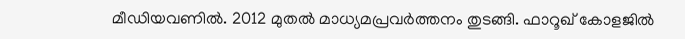മീഡിയവണിൽ. 2012 മുതൽ മാധ്യമപ്രവർത്തനം തുടങ്ങി. ഫാറൂഖ് കോളജിൽ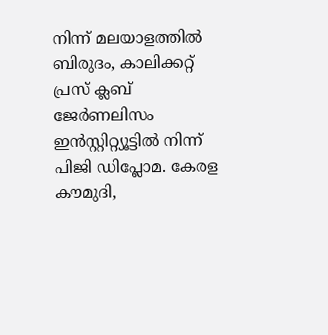നിന്ന് മലയാളത്തിൽ ബിരുദം, കാലിക്കറ്റ് പ്രസ് ക്ലബ് ജേർണലിസം ഇൻസ്റ്റിറ്റ്യൂട്ടിൽ നിന്ന് പിജി ഡിപ്ലോമ. കേരള കൗമുദി,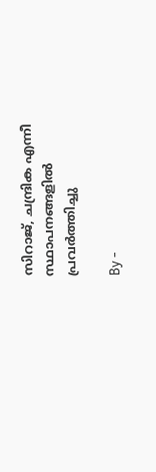സിറാജ്, ചന്ദ്രിക എന്നീ സ്ഥാപനങ്ങളിൽ പ്രവർത്തിച്ചു

By -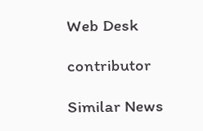Web Desk

contributor

Similar News